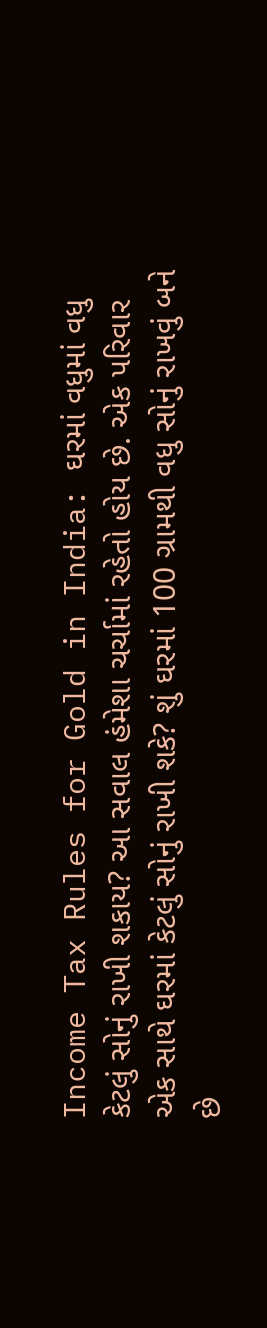Income Tax Rules for Gold in India: ઘરમાં વધુમાં વધુ કેટલું સોનું રાખી શકાય? આ સવાલ હંમેશા ચર્ચામાં રહેતો હોય છે. એક પરિવાર એક સાથે ઘરમાં કેટલું સોનું રાખી શકે? શું ઘરમાં 100 ગ્રામથી વધુ સોનું રાખવું બને છે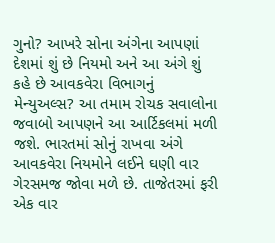ગુનો? આખરે સોના અંગેના આપણાં દેશમાં શું છે નિયમો અને આ અંગે શું કહે છે આવકવેરા વિભાગનું મેન્યુઅલ્સ? આ તમામ રોચક સવાલોના જવાબો આપણને આ આર્ટિકલમાં મળી જશે. ભારતમાં સોનું રાખવા અંગે આવકવેરા નિયમોને લઈને ઘણી વાર ગેરસમજ જોવા મળે છે. તાજેતરમાં ફરી એક વાર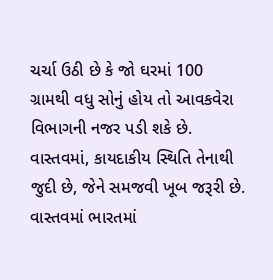ચર્ચા ઉઠી છે કે જો ઘરમાં 100 ગ્રામથી વધુ સોનું હોય તો આવકવેરા વિભાગની નજર પડી શકે છે. વાસ્તવમાં, કાયદાકીય સ્થિતિ તેનાથી જુદી છે, જેને સમજવી ખૂબ જરૂરી છે.
વાસ્તવમાં ભારતમાં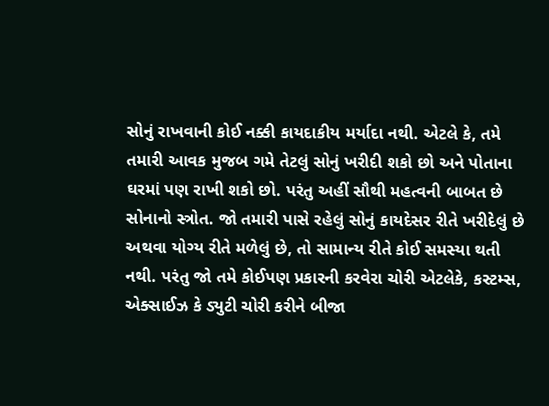સોનું રાખવાની કોઈ નક્કી કાયદાકીય મર્યાદા નથી. એટલે કે, તમે તમારી આવક મુજબ ગમે તેટલું સોનું ખરીદી શકો છો અને પોતાના ઘરમાં પણ રાખી શકો છો. પરંતુ અહીં સૌથી મહત્વની બાબત છે સોનાનો સ્ત્રોત. જો તમારી પાસે રહેલું સોનું કાયદેસર રીતે ખરીદેલું છે અથવા યોગ્ય રીતે મળેલું છે, તો સામાન્ય રીતે કોઈ સમસ્યા થતી નથી. પરંતુ જો તમે કોઈપણ પ્રકારની કરવેરા ચોરી એટલેકે, કસ્ટમ્સ, એક્સાઈઝ કે ડ્યુટી ચોરી કરીને બીજા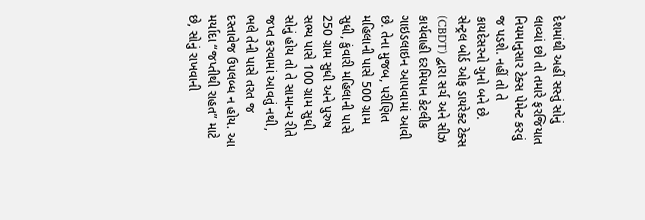દેશમાંથી અહીં સસ્તું સોનું લાવ્યાં છો તો તમારે ફરજિયાત નિયમાનુસાર ટેક્સ પેમેન્ટ કરવું જ પડશે. નહીં તો તે કાયદેસરનો ગુનો બને છે.
સેન્ટ્રલ બોર્ડ ઓફ ડાયરેક્ટ ટેક્સ (CBDT) દ્વારા સર્ચ અને સીઝ કાર્યવાહી દરમિયાન કેટલીક ગાઇડલાઇન આપવામાં આવી છે. તેના મુજબ, પરીણિત મહિલાની પાસે 500 ગ્રામ સુધી, કુંવારી મહિલાની પાસે 250 ગ્રામ સુધી અને પુરુષ સભ્ય પાસે 100 ગ્રામ સુધી સોનું હોય તો તે સામાન્ય રીતે જપ્ત કરવામાં આવતું નથી, ભલે તેની પાસે તરત જ દસ્તાવેજ ઉપલબ્ધ ન હોય. આ મર્યાદા “જપ્તીથી રાહત” માટે છે, સોનું રાખવાની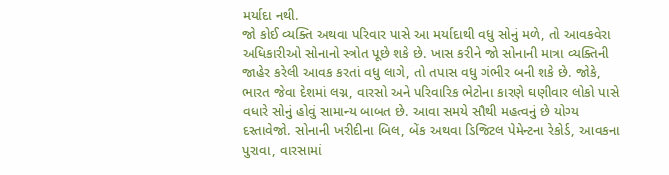મર્યાદા નથી.
જો કોઈ વ્યક્તિ અથવા પરિવાર પાસે આ મર્યાદાથી વધુ સોનું મળે, તો આવકવેરા અધિકારીઓ સોનાનો સ્ત્રોત પૂછે શકે છે. ખાસ કરીને જો સોનાની માત્રા વ્યક્તિની જાહેર કરેલી આવક કરતાં વધુ લાગે, તો તપાસ વધુ ગંભીર બની શકે છે. જોકે, ભારત જેવા દેશમાં લગ્ન, વારસો અને પરિવારિક ભેટોના કારણે ઘણીવાર લોકો પાસે વધારે સોનું હોવું સામાન્ય બાબત છે. આવા સમયે સૌથી મહત્વનું છે યોગ્ય દસ્તાવેજો. સોનાની ખરીદીના બિલ, બેંક અથવા ડિજિટલ પેમેન્ટના રેકોર્ડ, આવકના પુરાવા, વારસામાં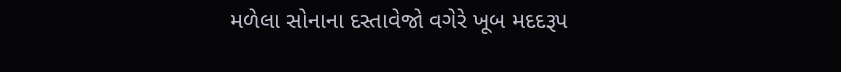મળેલા સોનાના દસ્તાવેજો વગેરે ખૂબ મદદરૂપ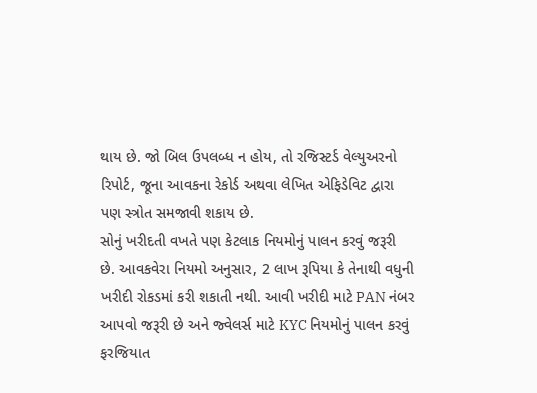થાય છે. જો બિલ ઉપલબ્ધ ન હોય, તો રજિસ્ટર્ડ વેલ્યુઅરનો રિપોર્ટ, જૂના આવકના રેકોર્ડ અથવા લેખિત એફિડેવિટ દ્વારા પણ સ્ત્રોત સમજાવી શકાય છે.
સોનું ખરીદતી વખતે પણ કેટલાક નિયમોનું પાલન કરવું જરૂરી છે. આવકવેરા નિયમો અનુસાર, 2 લાખ રૂપિયા કે તેનાથી વધુની ખરીદી રોકડમાં કરી શકાતી નથી. આવી ખરીદી માટે PAN નંબર આપવો જરૂરી છે અને જ્વેલર્સ માટે KYC નિયમોનું પાલન કરવું ફરજિયાત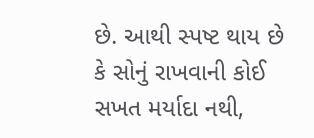છે. આથી સ્પષ્ટ થાય છે કે સોનું રાખવાની કોઈ સખત મર્યાદા નથી,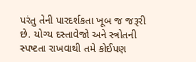પરંતુ તેની પારદર્શકતા ખૂબ જ જરૂરી છે. યોગ્ય દસ્તાવેજો અને સ્ત્રોતની સ્પષ્ટતા રાખવાથી તમે કોઈપણ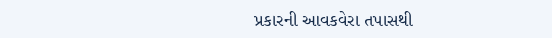પ્રકારની આવકવેરા તપાસથી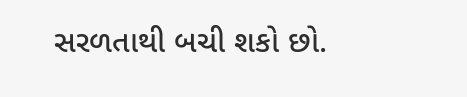સરળતાથી બચી શકો છો.